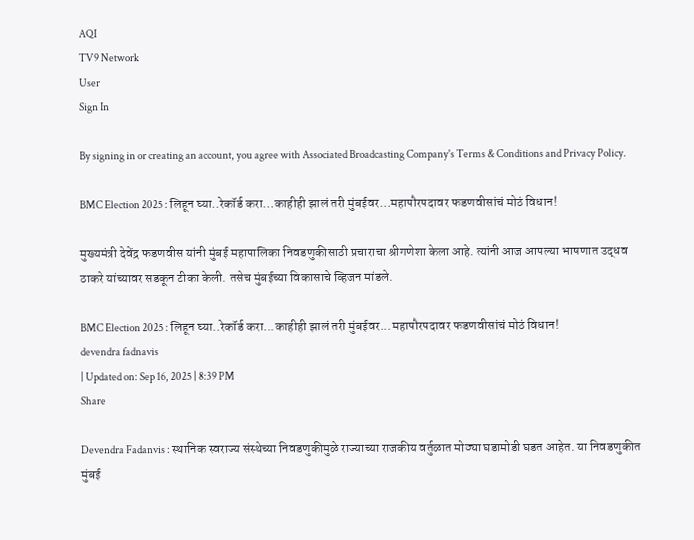AQI
TV9 Network
User
Sign In

By signing in or creating an account, you agree with Associated Broadcasting Company's Terms & Conditions and Privacy Policy.

BMC Election 2025 : लिहून घ्या..रेकॉर्ड करा…काहीही झालं तरी मुंबईवर…महापौरपदावर फडणवीसांचं मोठं विधान!

मुख्यमंत्री देवेंद्र फडणवीस यांनी मुंबई महापालिका निवडणुकीसाठी प्रचाराचा श्रीगणेशा केला आहे. त्यांनी आज आपल्या भाषणात उद्धव ठाकरे यांच्यावर सडकून टीका केली. तसेच मुंबईच्या विकासाचे व्हिजन मांडले.

BMC Election 2025 : लिहून घ्या..रेकॉर्ड करा...काहीही झालं तरी मुंबईवर...महापौरपदावर फडणवीसांचं मोठं विधान!
devendra fadnavis
| Updated on: Sep 16, 2025 | 8:39 PM
Share

Devendra Fadanvis : स्थानिक स्वराज्य संस्थेच्या निवडणुकीमुळे राज्याच्या राजकीय वर्तुळात मोठ्या घडामोडी घडत आहेत. या निवडणुकीत मुंबई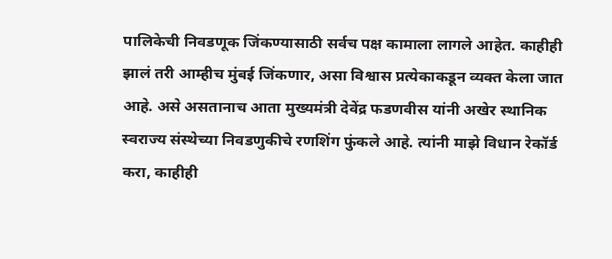पालिकेची निवडणूक जिंकण्यासाठी सर्वच पक्ष कामाला लागले आहेत. काहीही झालं तरी आम्हीच मुंबई जिंकणार, असा विश्वास प्रत्येकाकडून व्यक्त केला जात आहे. असे असतानाच आता मुख्यमंत्री देवेंद्र फडणवीस यांनी अखेर स्थानिक स्वराज्य संस्थेच्या निवडणुकीचे रणशिंग फुंकले आहे. त्यांनी माझे विधान रेकॉर्ड करा, काहीही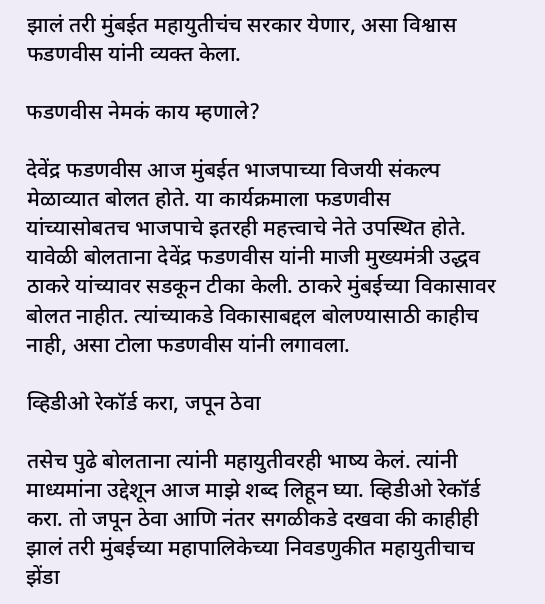झालं तरी मुंबईत महायुतीचंच सरकार येणार, असा विश्वास फडणवीस यांनी व्यक्त केला.

फडणवीस नेमकं काय म्हणाले?

देवेंद्र फडणवीस आज मुंबईत भाजपाच्या विजयी संकल्प मेळाव्यात बोलत होते. या कार्यक्रमाला फडणवीस यांच्यासोबतच भाजपाचे इतरही महत्त्वाचे नेते उपस्थित होते. यावेळी बोलताना देवेंद्र फडणवीस यांनी माजी मुख्यमंत्री उद्धव ठाकरे यांच्यावर सडकून टीका केली. ठाकरे मुंबईच्या विकासावर बोलत नाहीत. त्यांच्याकडे विकासाबद्दल बोलण्यासाठी काहीच नाही, असा टोला फडणवीस यांनी लगावला.

व्हिडीओ रेकॉर्ड करा, जपून ठेवा

तसेच पुढे बोलताना त्यांनी महायुतीवरही भाष्य केलं. त्यांनी माध्यमांना उद्देशून आज माझे शब्द लिहून घ्या. व्हिडीओ रेकॉर्ड करा. तो जपून ठेवा आणि नंतर सगळीकडे दखवा की काहीही झालं तरी मुंबईच्या महापालिकेच्या निवडणुकीत महायुतीचाच झेंडा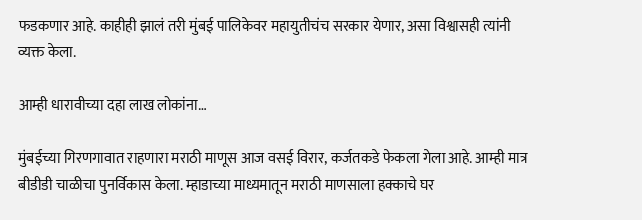फडकणार आहे. काहीही झालं तरी मुंबई पालिकेवर महायुतीचंच सरकार येणार, असा विश्वासही त्यांनी व्यक्त केला.

आम्ही धारावीच्या दहा लाख लोकांना…

मुंबईच्या गिरणगावात राहणारा मराठी माणूस आज वसई विरार, कर्जतकडे फेकला गेला आहे. आम्ही मात्र बीडीडी चाळीचा पुनर्विकास केला. म्हाडाच्या माध्यमातून मराठी माणसाला हक्काचे घर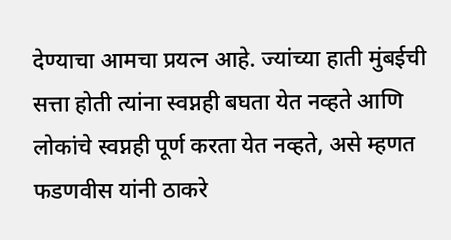देण्याचा आमचा प्रयत्न आहे. ज्यांच्या हाती मुंबईची सत्ता होती त्यांना स्वप्नही बघता येत नव्हते आणि लोकांचे स्वप्नही पूर्ण करता येत नव्हते, असे म्हणत फडणवीस यांनी ठाकरे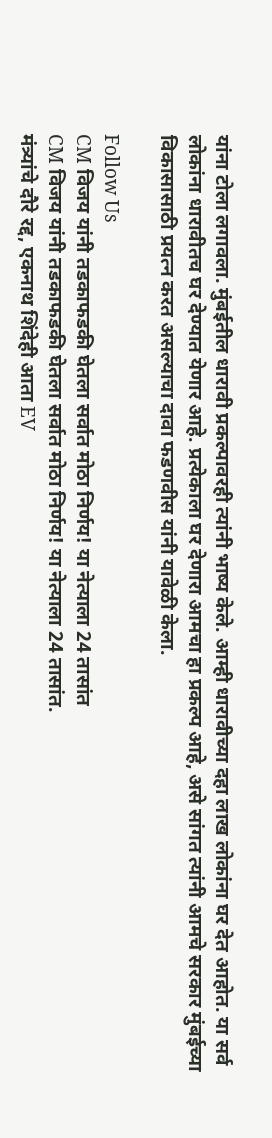यांना टोला लगावला. मुंबईतील धारावी प्रकल्पावरही त्यांनी भाष्य केले. आम्ही धारावीच्या दहा लाख लोकांना घर देत आहोत. या सर्व लोकांना धारावीतच घर देण्यात येणार आहे. प्रत्येकाला घर देणारा आमचा हा प्रकल्प आहे, असे सांगत त्यांनी आमचे सरकार मुंबईच्या विकासासाठी प्रयत्न करत असल्याचा दावा फडणवीस यांनी यावेळी केला.

Follow Us
CM विजय यांनी तडकाफडकी घेतला सर्वात मोठा निर्णय! या नेत्याला 24 तासांत
CM विजय यांनी तडकाफडकी घेतला सर्वात मोठा निर्णय! या नेत्याला 24 तासांत.
मंत्र्यांचे दौरे रद्द, एकनाथ शिंदेही आता EV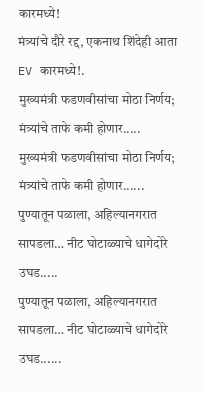कारमध्ये!
मंत्र्यांचे दौरे रद्द, एकनाथ शिंदेही आता EV कारमध्ये!.
मुख्यमंत्री फडणवीसांचा मोठा निर्णय; मंत्र्यांचे ताफे कमी होणार.....
मुख्यमंत्री फडणवीसांचा मोठा निर्णय; मंत्र्यांचे ताफे कमी होणार......
पुण्यातून पळाला, अहिल्यानगरात सापडला… नीट घोटाळ्याचे धागेदोरे उघड.....
पुण्यातून पळाला, अहिल्यानगरात सापडला… नीट घोटाळ्याचे धागेदोरे उघड......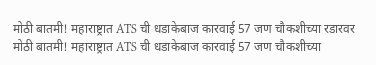मोठी बातमी! महाराष्ट्रात ATS ची धडाकेबाज कारवाई 57 जण चौकशीच्या रडारवर
मोठी बातमी! महाराष्ट्रात ATS ची धडाकेबाज कारवाई 57 जण चौकशीच्या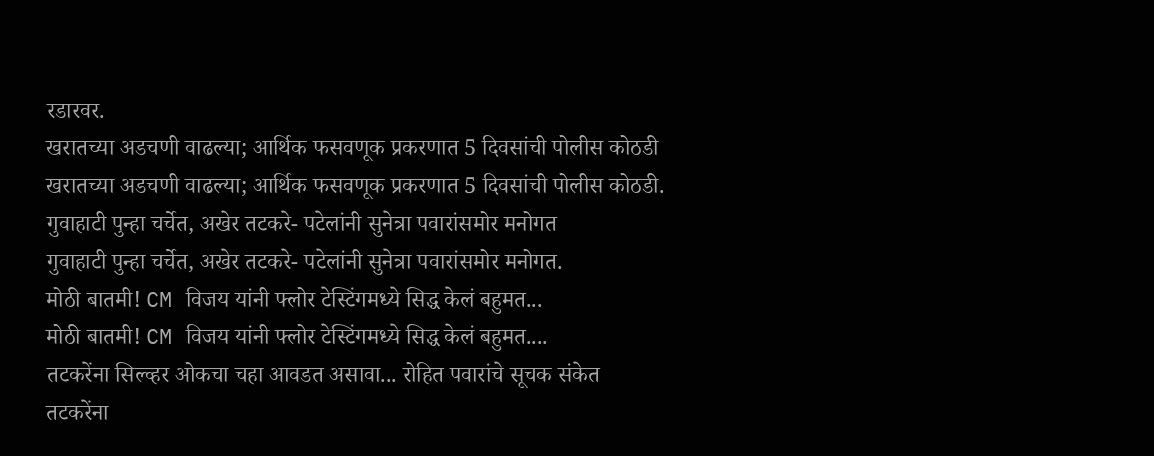रडारवर.
खरातच्या अडचणी वाढल्या; आर्थिक फसवणूक प्रकरणात 5 दिवसांची पोलीस कोठडी
खरातच्या अडचणी वाढल्या; आर्थिक फसवणूक प्रकरणात 5 दिवसांची पोलीस कोठडी.
गुवाहाटी पुन्हा चर्चेत, अखेर तटकरे- पटेलांनी सुनेत्रा पवारांसमोर मनोगत
गुवाहाटी पुन्हा चर्चेत, अखेर तटकरे- पटेलांनी सुनेत्रा पवारांसमोर मनोगत.
मोठी बातमी! CM विजय यांनी फ्लोर टेस्टिंगमध्ये सिद्ध केलं बहुमत...
मोठी बातमी! CM विजय यांनी फ्लोर टेस्टिंगमध्ये सिद्ध केलं बहुमत....
तटकरेंना सिल्व्हर ओकचा चहा आवडत असावा... रोहित पवारांचे सूचक संकेत
तटकरेंना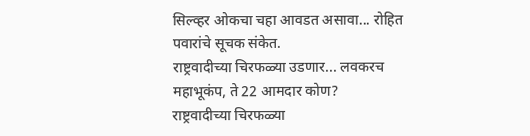सिल्व्हर ओकचा चहा आवडत असावा... रोहित पवारांचे सूचक संकेत.
राष्ट्रवादीच्या चिरफळ्या उडणार... लवकरच महाभूकंप, ते 22 आमदार कोण?
राष्ट्रवादीच्या चिरफळ्या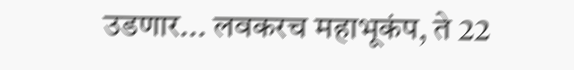उडणार... लवकरच महाभूकंप, ते 22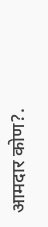आमदार कोण?.